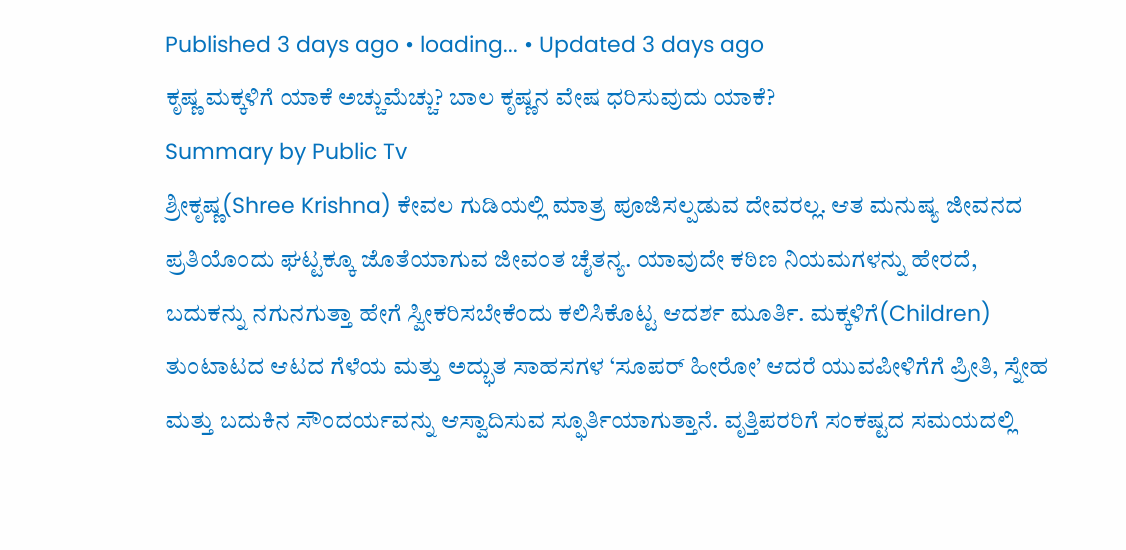Published 3 days ago • loading... • Updated 3 days ago
ಕೃಷ್ಣ ಮಕ್ಕಳಿಗೆ ಯಾಕೆ ಅಚ್ಚುಮೆಚ್ಚು? ಬಾಲ ಕೃಷ್ಣನ ವೇಷ ಧರಿಸುವುದು ಯಾಕೆ?
Summary by Public Tv
ಶ್ರೀಕೃಷ್ಣ(Shree Krishna) ಕೇವಲ ಗುಡಿಯಲ್ಲಿ ಮಾತ್ರ ಪೂಜಿಸಲ್ಪಡುವ ದೇವರಲ್ಲ. ಆತ ಮನುಷ್ಯ ಜೀವನದ ಪ್ರತಿಯೊಂದು ಘಟ್ಟಕ್ಕೂ ಜೊತೆಯಾಗುವ ಜೀವಂತ ಚೈತನ್ಯ. ಯಾವುದೇ ಕಠಿಣ ನಿಯಮಗಳನ್ನು ಹೇರದೆ, ಬದುಕನ್ನು ನಗುನಗುತ್ತಾ ಹೇಗೆ ಸ್ವೀಕರಿಸಬೇಕೆಂದು ಕಲಿಸಿಕೊಟ್ಟ ಆದರ್ಶ ಮೂರ್ತಿ. ಮಕ್ಕಳಿಗೆ(Children) ತುಂಟಾಟದ ಆಟದ ಗೆಳೆಯ ಮತ್ತು ಅದ್ಭುತ ಸಾಹಸಗಳ ‘ಸೂಪರ್ ಹೀರೋ’ ಆದರೆ ಯುವಪೀಳಿಗೆಗೆ ಪ್ರೀತಿ, ಸ್ನೇಹ ಮತ್ತು ಬದುಕಿನ ಸೌಂದರ್ಯವನ್ನು ಆಸ್ವಾದಿಸುವ ಸ್ಫೂರ್ತಿಯಾಗುತ್ತಾನೆ. ವೃತ್ತಿಪರರಿಗೆ ಸಂಕಷ್ಟದ ಸಮಯದಲ್ಲಿ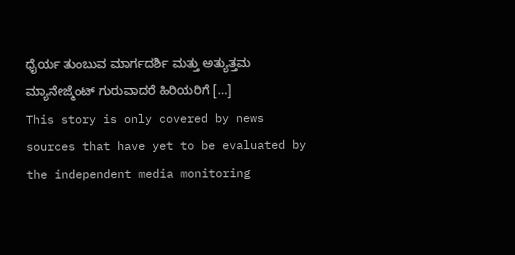ಧೈರ್ಯ ತುಂಬುವ ಮಾರ್ಗದರ್ಶಿ ಮತ್ತು ಅತ್ಯುತ್ತಮ ಮ್ಯಾನೇಜ್ಮೆಂಟ್ ಗುರುವಾದರೆ ಹಿರಿಯರಿಗೆ […]
This story is only covered by news sources that have yet to be evaluated by the independent media monitoring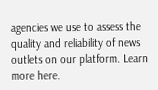agencies we use to assess the quality and reliability of news outlets on our platform. Learn more here.